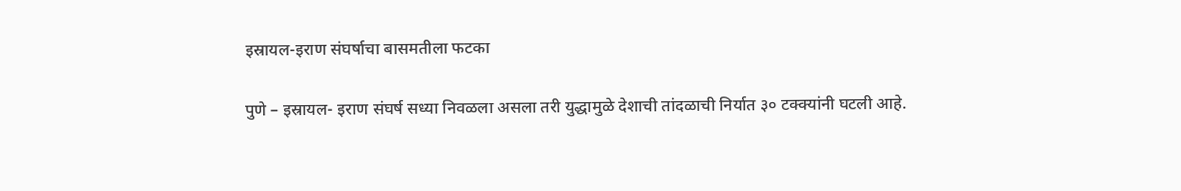इस्रायल-इराण संघर्षाचा बासमतीला फटका

पुणे – इस्रायल- इराण संघर्ष सध्या निवळला असला तरी युद्धामुळे देशाची तांदळाची निर्यात ३० टक्क्यांनी घटली आहे.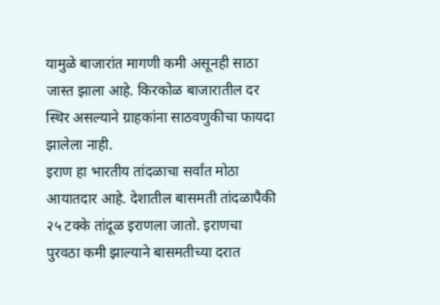यामुळे बाजारांत मागणी कमी असूनही साठा जास्त झाला आहे. किरकोळ बाजारातील दर स्थिर असल्याने ग्राहकांना साठवणुकीचा फायदा झालेला नाही.
इराण हा भारतीय तांदळाचा सर्वांत मोठा आयातदार आहे. देशातील बासमती तांदळापैकी २५ टक्के तांदूळ इराणला जातो. इराणचा पुरवठा कमी झाल्याने बासमतीच्या दरात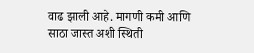वाढ झाली आहे. मागणी कमी आणि साठा जास्त अशी स्थिती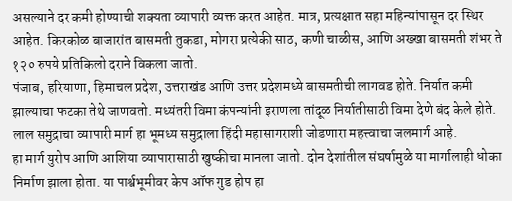असल्याने दर कमी होण्याची शक्यता व्यापारी व्यक्त करत आहेत. मात्र, प्रत्यक्षात सहा महिन्यांपासून दर स्थिर आहेत. किरकोळ बाजारांत बासमती तुकडा, मोगरा प्रत्येकी साठ, कणी चाळीस, आणि अख्खा बासमती शंभर ते १२० रुपये प्रतिकिलो दराने विकला जातो.
पंजाब, हरियाणा, हिमाचल प्रदेश, उत्तराखंड आणि उत्तर प्रदेशमध्ये बासमतीची लागवड होते. निर्यात कमी झाल्याचा फटका तेथे जाणवतो. मध्यंतरी विमा कंपन्यांनी इराणला तांदूळ निर्यातीसाठी विमा देणे बंद केले होते. लाल समुद्राचा व्यापारी मार्ग हा भूमध्य समुद्राला हिंदी महासागराशी जोडणारा महत्त्वाचा जलमार्ग आहे.
हा मार्ग युरोप आणि आशिया व्यापारासाठी खुष्कीचा मानला जातो. दोन देशांतील संघर्षामुळे या मार्गालाही धोका निर्माण झाला होता. या पार्श्वभूमीवर केप ऑफ गुड होप हा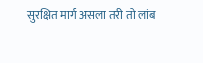सुरक्षित मार्ग असला तरी तो लांब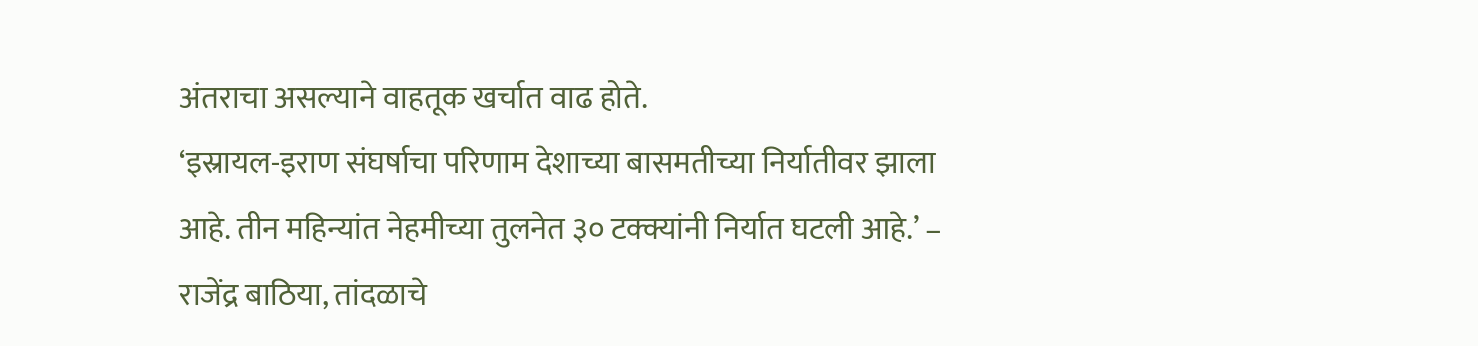अंतराचा असल्याने वाहतूक खर्चात वाढ होते.
‘इस्रायल-इराण संघर्षाचा परिणाम देशाच्या बासमतीच्या निर्यातीवर झाला आहे. तीन महिन्यांत नेहमीच्या तुलनेत ३० टक्क्यांनी निर्यात घटली आहे.’ – राजेंद्र बाठिया, तांदळाचे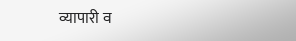व्यापारी व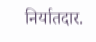निर्यातदार.